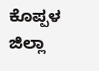ಕೊಪ್ಪಳ ಜಿಲ್ಲಾ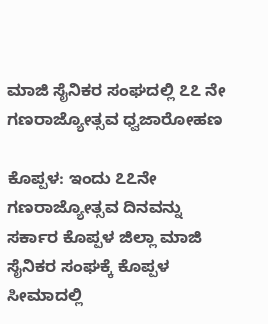ಮಾಜಿ ಸೈನಿಕರ ಸಂಘದಲ್ಲಿ ೭೭ ನೇ ಗಣರಾಜ್ಯೋತ್ಸವ ಧ್ವಜಾರೋಹಣ

ಕೊಪ್ಪಳ: ಇಂದು ೭೭ನೇ ಗಣರಾಜ್ಯೋತ್ಸವ ದಿನವನ್ನು ಸರ್ಕಾರ ಕೊಪ್ಪಳ ಜಿಲ್ಲಾ ಮಾಜಿ ಸೈನಿಕರ ಸಂಘಕ್ಕೆ ಕೊಪ್ಪಳ ಸೀಮಾದಲ್ಲಿ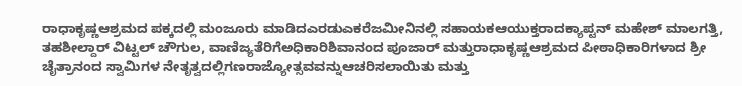ರಾಧಾಕೃಷ್ಣಆಶ್ರಮದ ಪಕ್ಕದಲ್ಲಿ ಮಂಜೂರು ಮಾಡಿದಎರಡುಎಕರೆಜಮೀನಿನಲ್ಲಿ ಸಹಾಯಕಆಯುಕ್ತರಾದಕ್ಯಾಪ್ಟನ್ ಮಹೇಶ್ ಮಾಲಗತ್ತಿ, ತಹಶೀಲ್ದಾರ್ ವಿಟ್ಟಲ್ ಚೌಗುಲ, ವಾಣಿಜ್ಯತೆರಿಗೆಅಧಿಕಾರಿಶಿವಾನಂದ ಪೂಜಾರ್ ಮತ್ತುರಾಧಾಕೃಷ್ಣಆಶ್ರಮದ ಪೀಠಾಧಿಕಾರಿಗಳಾದ ಶ್ರೀ ಚೈತ್ರಾನಂದ ಸ್ವಾಮಿಗಳ ನೇತೃತ್ವದಲ್ಲಿಗಣರಾಜ್ಯೋತ್ಸವವನ್ನುಆಚರಿಸಲಾಯಿತು ಮತ್ತು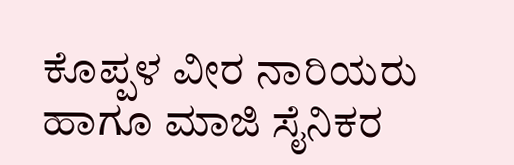ಕೊಪ್ಪಳ ವೀರ ನಾರಿಯರು ಹಾಗೂ ಮಾಜಿ ಸೈನಿಕರ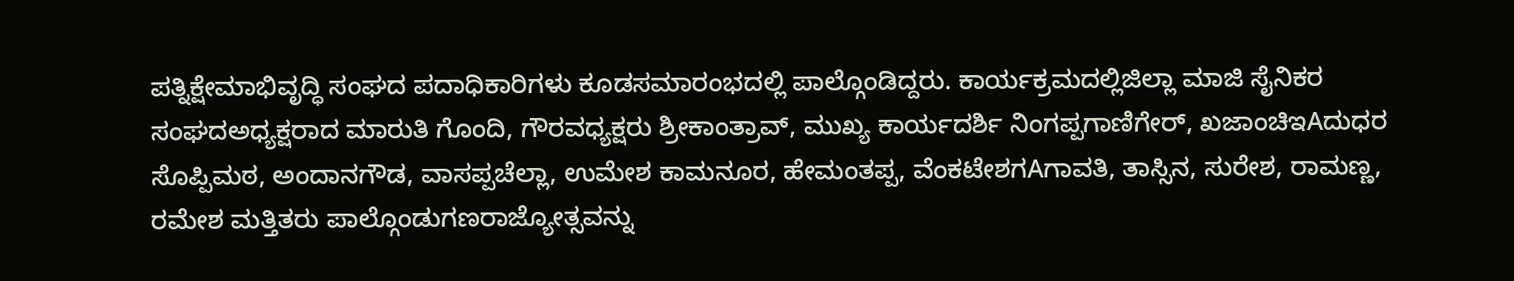ಪತ್ನಿಕ್ಷೇಮಾಭಿವೃದ್ಧಿ ಸಂಘದ ಪದಾಧಿಕಾರಿಗಳು ಕೂಡಸಮಾರಂಭದಲ್ಲಿ ಪಾಲ್ಗೊಂಡಿದ್ದರು. ಕಾರ್ಯಕ್ರಮದಲ್ಲಿಜಿಲ್ಲಾ ಮಾಜಿ ಸೈನಿಕರ ಸಂಘದಅಧ್ಯಕ್ಷರಾದ ಮಾರುತಿ ಗೊಂದಿ, ಗೌರವಧ್ಯಕ್ಷರು ಶ್ರೀಕಾಂತ್ರಾವ್, ಮುಖ್ಯ ಕಾರ್ಯದರ್ಶಿ ನಿಂಗಪ್ಪಗಾಣಿಗೇರ್, ಖಜಾಂಚಿಇAದುಧರ ಸೊಪ್ಪಿಮಠ, ಅಂದಾನಗೌಡ, ವಾಸಪ್ಪಚೆಲ್ಲಾ, ಉಮೇಶ ಕಾಮನೂರ, ಹೇಮಂತಪ್ಪ, ವೆಂಕಟೇಶಗAಗಾವತಿ, ತಾಸ್ಸಿನ, ಸುರೇಶ, ರಾಮಣ್ಣ, ರಮೇಶ ಮತ್ತಿತರು ಪಾಲ್ಗೊಂಡುಗಣರಾಜ್ಯೋತ್ಸವನ್ನು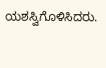ಯಶಸ್ವಿಗೊಳಿಸಿದರು.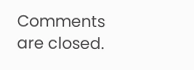Comments are closed.